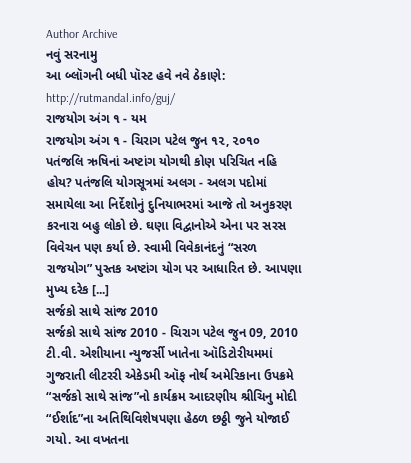Author Archive
નવું સરનામુ
આ બ્લૉગની બધી પૉસ્ટ હવે નવે ઠેકાણે: http://rutmandal.info/guj/
રાજયોગ અંગ ૧ - યમ
રાજયોગ અંગ ૧ - ચિરાગ પટેલ જુન ૧૨, ૨૦૧૦
પતંજલિ ઋષિનાં અષ્ટાંગ યોગથી કોણ પરિચિત નહિ હોય? પતંજલિ યોગસૂત્રમાં અલગ - અલગ પદોમાં સમાયેલા આ નિર્દેશોનું દુનિયાભરમાં આજે તો અનુકરણ કરનારા બહુ લોકો છે. ઘણા વિદ્વાનોએ એના પર સરસ વિવેચન પણ કર્યા છે. સ્વામી વિવેકાનંદનું “સરળ રાજયોગ” પુસ્તક અષ્ટાંગ યોગ પર આધારિત છે. આપણા મુખ્ય દરેક [...]
સર્જકો સાથે સાંજ 2010
સર્જકો સાથે સાંજ 2010 - ચિરાગ પટેલ જુન 09, 2010
ટી.વી. એશીયાના ન્યુજર્સી ખાતેના ઑડિટોરીયમમાં ગુજરાતી લીટરરી એકેડમી ઑફ નોર્થ અમેરિકાના ઉપક્રમે “સર્જકો સાથે સાંજ”નો કાર્યક્રમ આદરણીય શ્રીચિનુ મોદી “ઈર્શાદ”ના અતિથિવિશેષપણા હેઠળ છઠ્ઠી જુને યોજાઈ ગયો. આ વખતના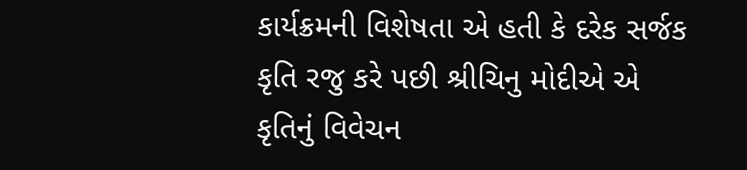કાર્યક્રમની વિશેષતા એ હતી કે દરેક સર્જક કૃતિ રજુ કરે પછી શ્રીચિનુ મોદીએ એ કૃતિનું વિવેચન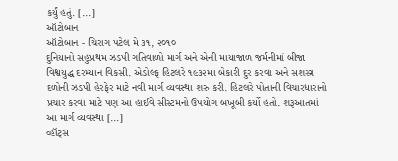કર્યું હતું. [...]
ઑટોબાન
ઑટોબાન - ચિરાગ પટેલ મે ૩૧, ૨૦૧૦
દુનિયાનો સહુપ્રથમ ઝડપી ગતિવાળો માર્ગ અને એની માયાજાળ જર્મનીમાં બીજા વિશ્વયુદ્ધ દરમ્યાન વિકસી. એડોલ્ફ હિટલરે ૧૯૩૨મા બેકારી દુર કરવા અને સશસ્ત્ર દળોની ઝડપી હેરફેર માટે નવી માર્ગ વ્યવસ્થા શરુ કરી. હિટલરે પોતાની વિચારધારાનો પ્રચાર કરવા માટે પણ આ હાઈવે સીસ્ટમનો ઉપયોગ બખૂબી કર્યો હતો. શરૂઆતમાં આ માર્ગ વ્યવસ્થા [...]
વ્હૉટ્સ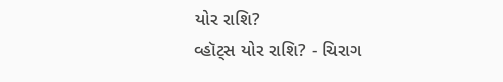યોર રાશિ?
વ્હૉટ્સ યોર રાશિ? - ચિરાગ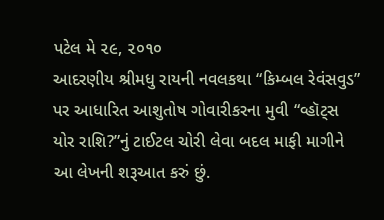પટેલ મે ૨૯, ૨૦૧૦
આદરણીય શ્રીમધુ રાયની નવલકથા “કિમ્બલ રેવંસવુડ” પર આધારિત આશુતોષ ગોવારીકરના મુવી “વ્હૉટ્સ યોર રાશિ?”નું ટાઈટલ ચોરી લેવા બદલ માફી માગીને આ લેખની શરૂઆત કરું છું.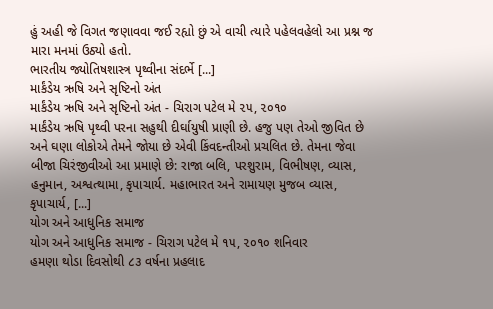હું અહી જે વિગત જણાવવા જઈ રહ્યો છું એ વાચી ત્યારે પહેલવહેલો આ પ્રશ્ન જ મારા મનમાં ઉઠ્યો હતો.
ભારતીય જ્યોતિષશાસ્ત્ર પૃથ્વીના સંદર્ભે [...]
માર્કંડેય ઋષિ અને સૃષ્ટિનો અંત
માર્કંડેય ઋષિ અને સૃષ્ટિનો અંત - ચિરાગ પટેલ મે ૨૫, ૨૦૧૦
માર્કંડેય ઋષિ પૃથ્વી પરના સહુથી દીર્ઘાયુષી પ્રાણી છે. હજુ પણ તેઓ જીવિત છે અને ઘણા લોકોએ તેમને જોયા છે એવી કિંવદન્તીઓ પ્રચલિત છે. તેમના જેવા બીજા ચિરંજીવીઓ આ પ્રમાણે છે: રાજા બલિ, પરશુરામ, વિભીષણ, વ્યાસ, હનુમાન, અશ્વત્થામા, કૃપાચાર્ય. મહાભારત અને રામાયણ મુજબ વ્યાસ, કૃપાચાર્ય, [...]
યોગ અને આધુનિક સમાજ
યોગ અને આધુનિક સમાજ - ચિરાગ પટેલ મે ૧૫, ૨૦૧૦ શનિવાર
હમણા થોડા દિવસોથી ૮૩ વર્ષના પ્રહલાદ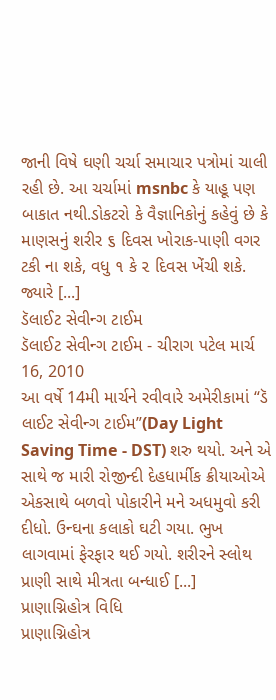જાની વિષે ઘણી ચર્ચા સમાચાર પત્રોમાં ચાલી રહી છે. આ ચર્ચામાં msnbc કે યાહૂ પણ બાકાત નથી.ડોકટરો કે વૈજ્ઞાનિકોનું કહેવું છે કે માણસનું શરીર ૬ દિવસ ખોરાક-પાણી વગર ટકી ના શકે, વધુ ૧ કે ૨ દિવસ ખેંચી શકે. જ્યારે [...]
ડૅલાઈટ સેવીન્ગ ટાઈમ
ડૅલાઈટ સેવીન્ગ ટાઈમ - ચીરાગ પટેલ માર્ચ 16, 2010
આ વર્ષે 14મી માર્ચને રવીવારે અમેરીકામાં “ડૅ લાઈટ સેવીન્ગ ટાઈમ”(Day Light Saving Time - DST) શરુ થયો. અને એ સાથે જ મારી રોજીન્દી દેહધાર્મીક ક્રીયાઓએ એકસાથે બળવો પોકારીને મને અધમુવો કરી દીધો. ઉન્ઘના કલાકો ઘટી ગયા. ભુખ લાગવામાં ફેરફાર થઈ ગયો. શરીરને સ્લોથ પ્રાણી સાથે મીત્રતા બન્ધાઈ [...]
પ્રાણાગ્નિહોત્ર વિધિ
પ્રાણાગ્નિહોત્ર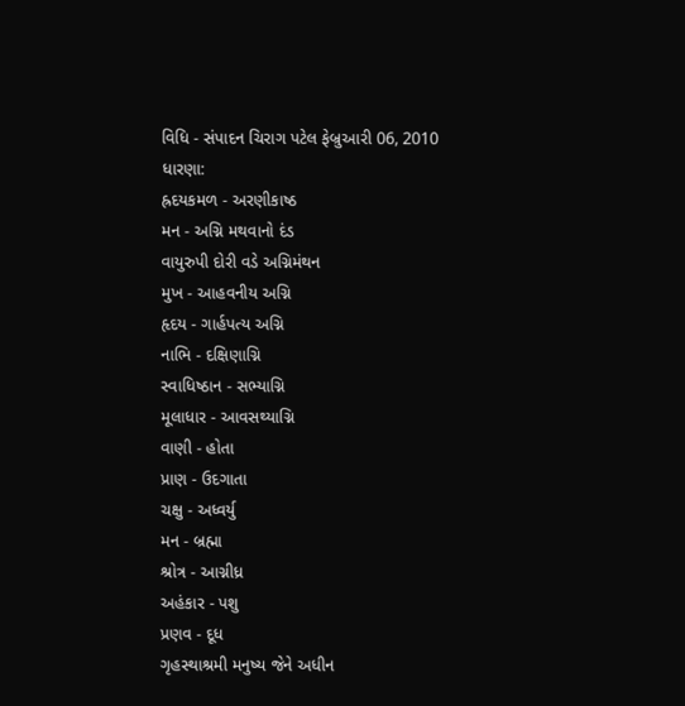વિધિ - સંપાદન ચિરાગ પટેલ ફેબ્રુઆરી 06, 2010
ધારણા:
હ્રદયકમળ - અરણીકાષ્ઠ
મન - અગ્નિ મથવાનો દંડ
વાયુરુપી દોરી વડે અગ્નિમંથન
મુખ - આહવનીય અગ્નિ
હૃદય - ગાર્હપત્ય અગ્નિ
નાભિ - દક્ષિણાગ્નિ
સ્વાધિષ્ઠાન - સભ્યાગ્નિ
મૂલાધાર - આવસથ્યાગ્નિ
વાણી - હોતા
પ્રાણ - ઉદગાતા
ચક્ષુ - અધ્વર્યુ
મન - બ્રહ્મા
શ્રોત્ર - આગ્નીધ્ર
અહંકાર - પશુ
પ્રણવ - દૂધ
ગૃહસ્થાશ્રમી મનુષ્ય જેને અધીન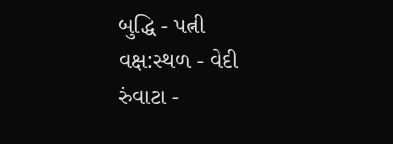બુદ્ધિ - પત્ની
વક્ષ:સ્થળ - વેદી
રુંવાટા -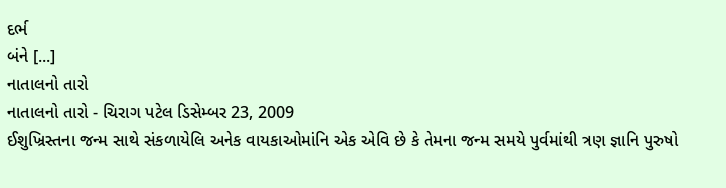દર્ભ
બંને [...]
નાતાલનો તારો
નાતાલનો તારો - ચિરાગ પટેલ ડિસેમ્બર 23, 2009
ઈશુખ્રિસ્તના જન્મ સાથે સંકળાયેલિ અનેક વાયકાઓમાંનિ એક એવિ છે કે તેમના જન્મ સમયે પુર્વમાંથી ત્રણ જ્ઞાનિ પુરુષો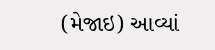(મેજાઇ) આવ્યાં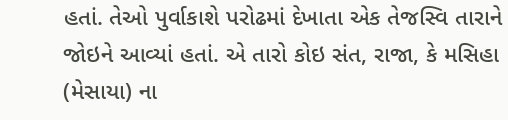હતાં. તેઓ પુર્વાકાશે પરોઢમાં દેખાતા એક તેજસ્વિ તારાને જોઇને આવ્યાં હતાં. એ તારો કોઇ સંત, રાજા, કે મસિહા (મેસાયા) ના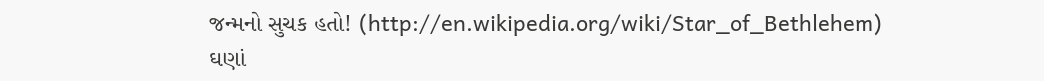જન્મનો સુચક હતો! (http://en.wikipedia.org/wiki/Star_of_Bethlehem)
ઘણાં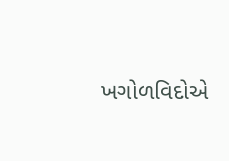ખગોળવિદોએ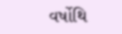વર્ષોથિ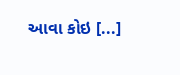આવા કોઇ [...]